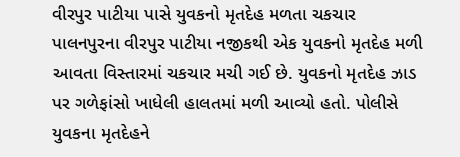વીરપુર પાટીયા પાસે યુવકનો મૃતદેહ મળતા ચકચાર
પાલનપુરના વીરપુર પાટીયા નજીકથી એક યુવકનો મૃતદેહ મળી આવતા વિસ્તારમાં ચકચાર મચી ગઈ છે. યુવકનો મૃતદેહ ઝાડ પર ગળેફાંસો ખાધેલી હાલતમાં મળી આવ્યો હતો. પોલીસે યુવકના મૃતદેહને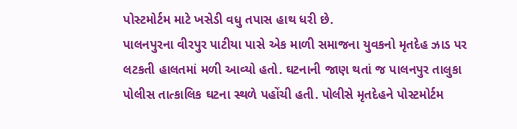પોસ્ટમોર્ટમ માટે ખસેડી વધુ તપાસ હાથ ધરી છે.
પાલનપુરના વીરપુર પાટીયા પાસે એક માળી સમાજના યુવકનો મૃતદેહ ઝાડ પર લટકતી હાલતમાં મળી આવ્યો હતો. ઘટનાની જાણ થતાં જ પાલનપુર તાલુકા પોલીસ તાત્કાલિક ઘટના સ્થળે પહોંચી હતી. પોલીસે મૃતદેહને પોસ્ટમોર્ટમ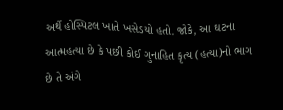અર્થે હોસ્પિટલ ખાતે ખસેડયો હતો. જોકે, આ ઘટના આત્મહત્યા છે કે પછી કોઈ ગુનાહિત કૃત્ય (હત્યા)નો ભાગ છે તે અંગે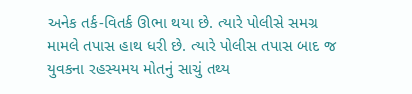અનેક તર્ક-વિતર્ક ઊભા થયા છે. ત્યારે પોલીસે સમગ્ર મામલે તપાસ હાથ ધરી છે. ત્યારે પોલીસ તપાસ બાદ જ યુવકના રહસ્યમય મોતનું સાચું તથ્ય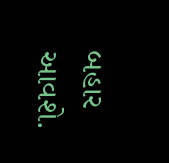બહાર આવશે.